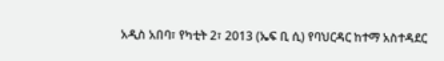አዲስ አበባ፣ የካቲት 2፣ 2013 (ኤፍ ቢ ሲ) የባህርዳር ከተማ አስተዳደር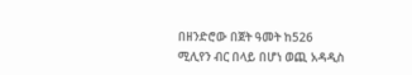በዘንድሮው በጀት ዓመት ከ526 ሚሊየን ብር በላይ በሆነ ወጪ አዳዲስ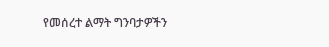የመሰረተ ልማት ግንባታዎችን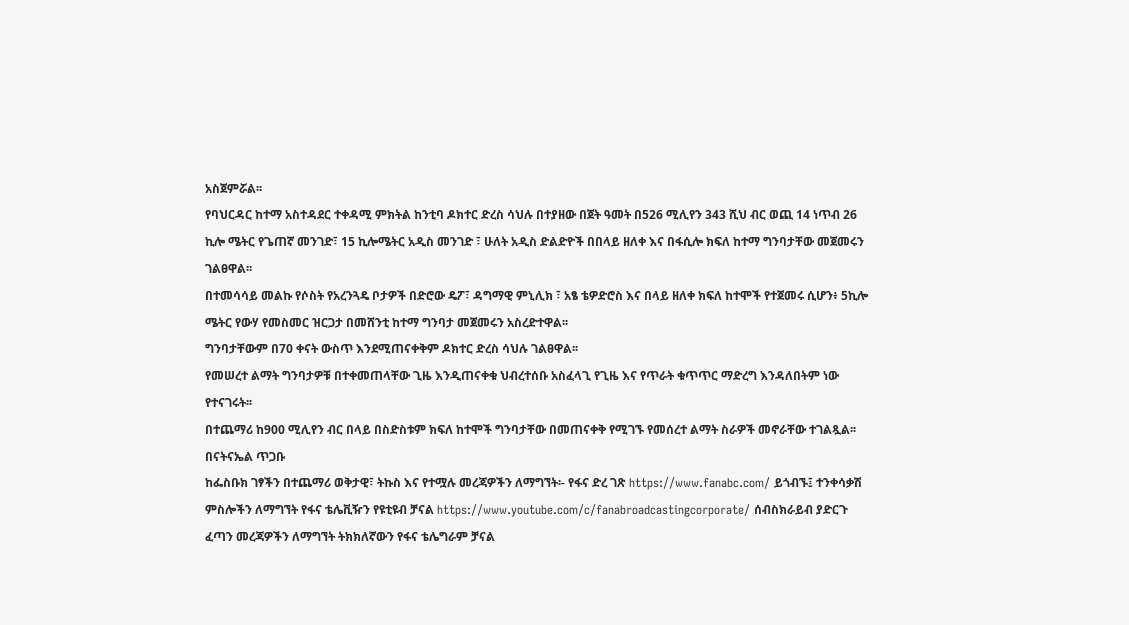አስጀምሯል፡፡
የባህርዳር ከተማ አስተዳደር ተቀዳሚ ምክትል ከንቲባ ዶክተር ድረስ ሳህሉ በተያዘው በጀት ዓመት በ526 ሚሊየን 343 ሺህ ብር ወጪ 14 ነጥብ 26 ኪሎ ሜትር የጌጠኛ መንገድ፣ 15 ኪሎሜትር አዲስ መንገድ ፣ ሁለት አዲስ ድልድዮች በበላይ ዘለቀ እና በፋሲሎ ክፍለ ከተማ ግንባታቸው መጀመሩን ገልፀዋል፡፡
በተመሳሳይ መልኩ የሶስት የአረንጓዴ ቦታዎች በድሮው ዴፖ፣ ዳግማዊ ምኒሊክ ፣ አፄ ቴዎድሮስ እና በላይ ዘለቀ ክፍለ ከተሞች የተጀመሩ ሲሆን፥ 5ኪሎ ሜትር የውሃ የመስመር ዝርጋታ በመሸንቲ ከተማ ግንባታ መጀመሩን አስረድተዋል፡፡
ግንባታቸውም በ70 ቀናት ውስጥ እንደሚጠናቀቅም ዶክተር ድረስ ሳህሉ ገልፀዋል፡፡
የመሠረተ ልማት ግንባታዎቹ በተቀመጠላቸው ጊዜ እንዲጠናቀቁ ህብረተሰቡ አስፈላጊ የጊዜ እና የጥራት ቁጥጥር ማድረግ እንዳለበትም ነው የተናገሩት፡፡
በተጨማሪ ከ900 ሚሊየን ብር በላይ በስድስቱም ክፍለ ከተሞች ግንባታቸው በመጠናቀቅ የሚገኙ የመሰረተ ልማት ስራዎች መኖራቸው ተገልጿል፡፡
በናትናኤል ጥጋቡ
ከፌስቡክ ገፃችን በተጨማሪ ወቅታዊ፣ ትኩስ እና የተሟሉ መረጃዎችን ለማግኘት፡- የፋና ድረ ገጽ https://www.fanabc.com/ ይጎብኙ፤ ተንቀሳቃሽ ምስሎችን ለማግኘት የፋና ቴሌቪዥን የዩቲዩብ ቻናል https://www.youtube.com/c/fanabroadcastingcorporate/ ሰብስክራይብ ያድርጉ ፈጣን መረጃዎችን ለማግኘት ትክክለኛውን የፋና ቴሌግራም ቻናል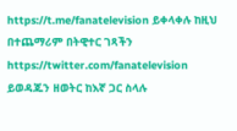https://t.me/fanatelevision ይቀላቀሉ ከዚህ በተጨማሪም በትዊተር ገጻችን https://twitter.com/fanatelevision ይወዳጁን ዘወትር ከእኛ ጋር ስላሉ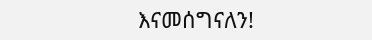እናመሰግናለን!